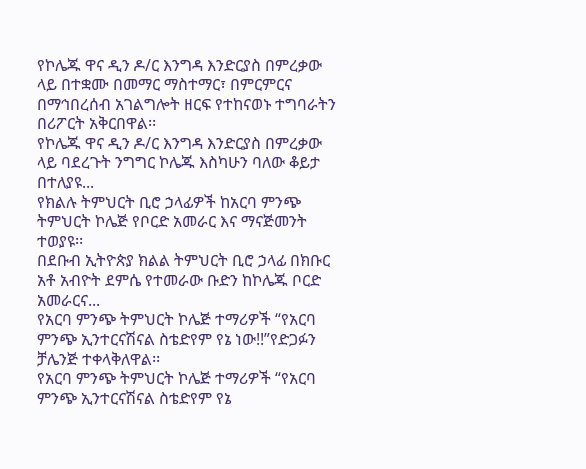የኮሌጁ ዋና ዲን ዶ/ር እንግዳ እንድርያስ በምረቃው ላይ በተቋሙ በመማር ማስተማር፣ በምርምርና በማኅበረሰብ አገልግሎት ዘርፍ የተከናወኑ ተግባራትን በሪፖርት አቅርበዋል፡፡
የኮሌጁ ዋና ዲን ዶ/ር እንግዳ እንድርያስ በምረቃው ላይ ባደረጉት ንግግር ኮሌጁ እስካሁን ባለው ቆይታ በተለያዩ...
የክልሉ ትምህርት ቢሮ ኃላፊዎች ከአርባ ምንጭ ትምህርት ኮሌጅ የቦርድ አመራር እና ማናጅመንት ተወያዩ፡፡
በደቡብ ኢትዮጵያ ክልል ትምህርት ቢሮ ኃላፊ በክቡር አቶ አብዮት ደምሴ የተመራው ቡድን ከኮሌጁ ቦርድ አመራርና...
የአርባ ምንጭ ትምህርት ኮሌጅ ተማሪዎች “የአርባ ምንጭ ኢንተርናሽናል ስቴድየም የኔ ነው!!”የድጋፉን ቻሌንጅ ተቀላቅለዋል፡፡
የአርባ ምንጭ ትምህርት ኮሌጅ ተማሪዎች “የአርባ ምንጭ ኢንተርናሽናል ስቴድየም የኔ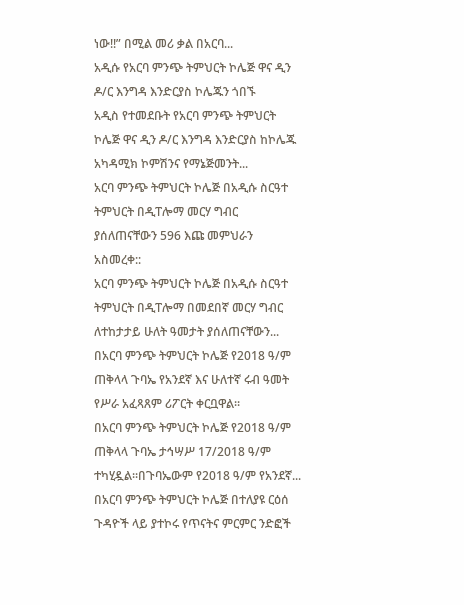ነው!!” በሚል መሪ ቃል በአርባ...
አዲሱ የአርባ ምንጭ ትምህርት ኮሌጅ ዋና ዲን ዶ/ር እንግዳ እንድርያስ ኮሌጁን ጎበኙ
አዲስ የተመደቡት የአርባ ምንጭ ትምህርት ኮሌጅ ዋና ዲን ዶ/ር እንግዳ እንድርያስ ከኮሌጁ አካዳሚክ ኮምሽንና የማኔጅመንት...
አርባ ምንጭ ትምህርት ኮሌጅ በአዲሱ ስርዓተ ትምህርት በዲፐሎማ መርሃ ግብር ያሰለጠናቸውን 596 እጩ መምህራን አስመረቀ::
አርባ ምንጭ ትምህርት ኮሌጅ በአዲሱ ስርዓተ ትምህርት በዲፐሎማ በመደበኛ መርሃ ግብር ለተከታታይ ሁለት ዓመታት ያሰለጠናቸውን...
በአርባ ምንጭ ትምህርት ኮሌጅ የ2018 ዓ/ም ጠቅላላ ጉባኤ የአንደኛ እና ሁለተኛ ሩብ ዓመት የሥራ አፈጻጸም ሪፖርት ቀርቧዋል፡፡
በአርባ ምንጭ ትምህርት ኮሌጅ የ2018 ዓ/ም ጠቅላላ ጉባኤ ታኅሣሥ 17/2018 ዓ/ም ተካሂዷል፡፡በጉባኤውም የ2018 ዓ/ም የአንደኛ...
በአርባ ምንጭ ትምህርት ኮሌጅ በተለያዩ ርዕሰ ጉዳዮች ላይ ያተኮሩ የጥናትና ምርምር ንድፎች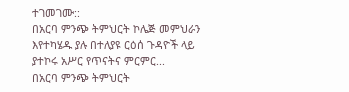ተገመገሙ::
በአርባ ምንጭ ትምህርት ኮሌጅ መምህራን እየተካሄዱ ያሉ በተለያዩ ርዕሰ ጉዳዮች ላይ ያተኮሩ አሥር የጥናትና ምርምር...
በአርባ ምንጭ ትምህርት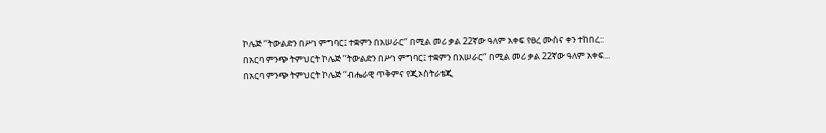ኮሌጅ ‘‘ትውልድን በሥነ ምግባር፤ ተቋምን በአሠራር‘’ በሚል መሪ ቃል 22ኛው ዓለም አቀፍ የፀረ ሙስና ቀን ተከበረ::
በአርባ ምንጭ ትምህርት ኮሌጅ ’‘ትውልድን በሥነ ምግባር፤ ተቋምን በአሠራር‘’ በሚል መሪ ቃል 22ኛው ዓለም አቀፍ...
በአርባ ምንጭ ትምህርት ኮሌጅ ‘‘ብሔራዊ ጥቅምና የጂኦስትራቴጂ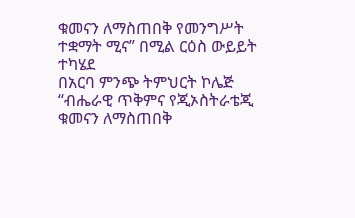ቁመናን ለማስጠበቅ የመንግሥት ተቋማት ሚና” በሚል ርዕስ ውይይት ተካሄደ
በአርባ ምንጭ ትምህርት ኮሌጅ ‘‘ብሔራዊ ጥቅምና የጂኦስትራቴጂ ቁመናን ለማስጠበቅ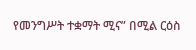የመንግሥት ተቋማት ሚና” በሚል ርዕስ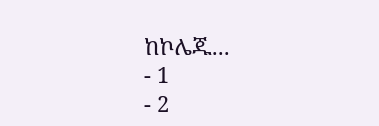ከኮሌጁ...
- 1
- 2